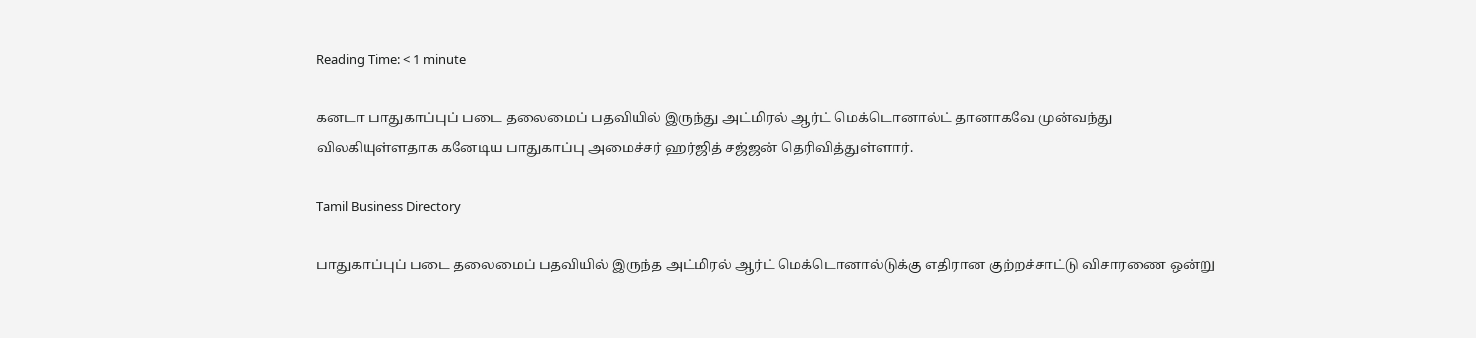Reading Time: < 1 minute

கனடா பாதுகாப்புப் படை தலைமைப் பதவியில் இருந்து அட்மிரல் ஆர்ட் மெக்டொனால்ட் தானாகவே முன்வந்து விலகியுள்ளதாக கனேடிய பாதுகாப்பு அமைச்சர் ஹர்ஜித் சஜ்ஜன் தெரிவித்துள்ளார்.

Tamil Business Directory

பாதுகாப்புப் படை தலைமைப் பதவியில் இருந்த அட்மிரல் ஆர்ட் மெக்டொனால்டுக்கு எதிரான குற்றச்சாட்டு விசாரணை ஒன்று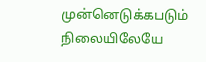முன்னெடுக்கபடும் நிலையிலேயே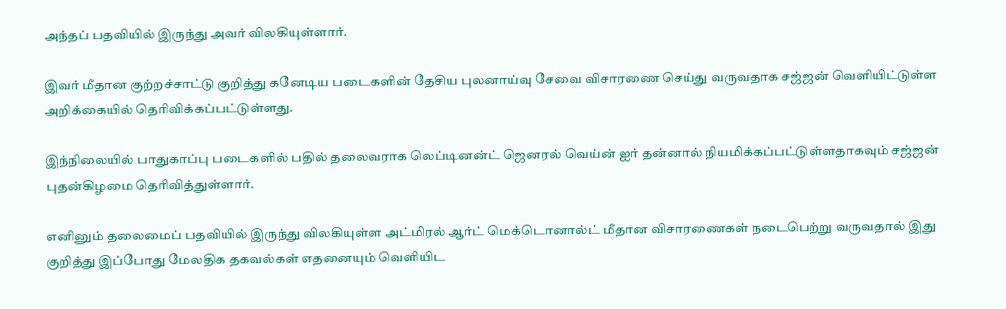அந்தப் பதவியில் இருந்து அவர் விலகியுள்ளார்.

இவர் மீதான குற்றச்சாட்டு குறித்து கனேடிய படைகளின் தேசிய புலனாய்வு சேவை விசாரணை செய்து வருவதாக சஜ்ஜன் வெளியிட்டுள்ள அறிக்கையில் தெரிவிக்கப்பட்டுள்ளது.

இந்நிலையில் பாதுகாப்பு படைகளில் பதில் தலைவராக லெப்டினன்ட் ஜெனரல் வெய்ன் ஐர் தன்னால் நியமிக்கப்பட்டுள்ளதாகவும் சஜ்ஜன் புதன்கிழமை தெரிவித்துள்ளார்.

எனினும் தலைமைப் பதவியில் இருந்து விலகியுள்ள அட்மிரல் ஆர்ட் மெக்டொனால்ட் மீதான விசாரணைகள் நடைபெற்று வருவதால் இது குறித்து இப்போது மேலதிக தகவல்கள் எதனையும் வெளியிட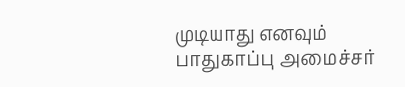முடியாது எனவும் பாதுகாப்பு அமைச்சர்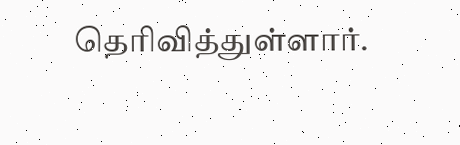தெரிவித்துள்ளார்.